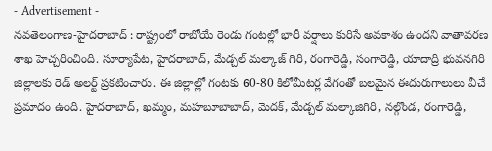- Advertisement -
నవతెలంగాణ-హైదరాబాద్ : రాష్ట్రంలో రాబోయే రెండు గంటల్లో భారీ వర్షాలు కురిసే అవకాశం ఉందని వాతావరణ శాఖ హెచ్చరించింది. సూర్యాపేట, హైదరాబాద్, మేడ్చల్ మల్కాజ్ గిరి, రంగారెడ్డి, సంగారెడ్డి, యాదాద్రి భువనగిరి జిల్లాలకు రెడ్ అలర్ట్ ప్రకటించారు. ఈ జిల్లాల్లో గంటకు 60-80 కిలోమీటర్ల వేగంతో బలమైన ఈదురుగాలులు వీచే ప్రమాదం ఉంది. హైదరాబాద్, ఖమ్మం, మహబూబాబాద్, మెదక్, మేడ్చల్ మల్కాజిగిరి, నల్గొండ, రంగారెడ్డి,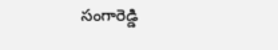సంగారెడ్డి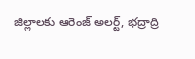జిల్లాలకు ఆరెంజ్ అలర్ట్, భద్రాద్రి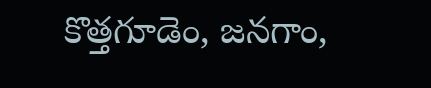కొత్తగూడెం, జనగాం,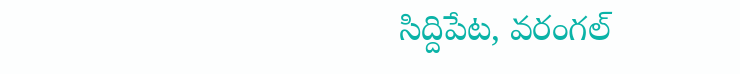సిద్దిపేట, వరంగల్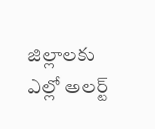జిల్లాలకు ఎల్లో అలర్ట్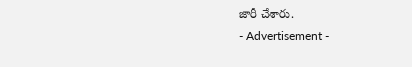జారీ చేశారు.
- Advertisement -